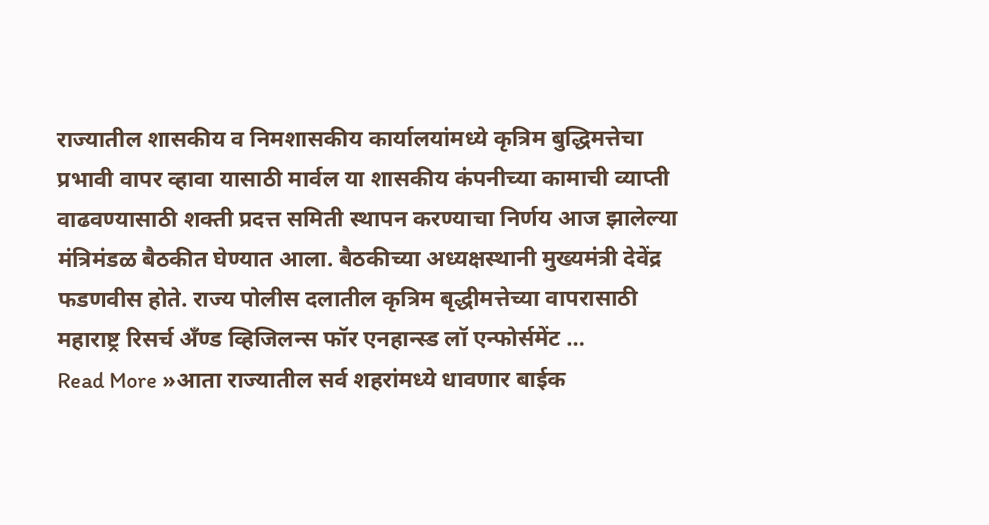राज्यातील शासकीय व निमशासकीय कार्यालयांमध्ये कृत्रिम बुद्धिमत्तेचा प्रभावी वापर व्हावा यासाठी मार्वल या शासकीय कंपनीच्या कामाची व्याप्ती वाढवण्यासाठी शक्ती प्रदत्त समिती स्थापन करण्याचा निर्णय आज झालेल्या मंत्रिमंडळ बैठकीत घेण्यात आला. बैठकीच्या अध्यक्षस्थानी मुख्यमंत्री देवेंद्र फडणवीस होते. राज्य पोलीस दलातील कृत्रिम बृद्धीमत्तेच्या वापरासाठी महाराष्ट्र रिसर्च अँण्ड व्हिजिलन्स फॉर एनहान्स्ड लॉ एन्फोर्समेंट …
Read More »आता राज्यातील सर्व शहरांमध्ये धावणार बाईक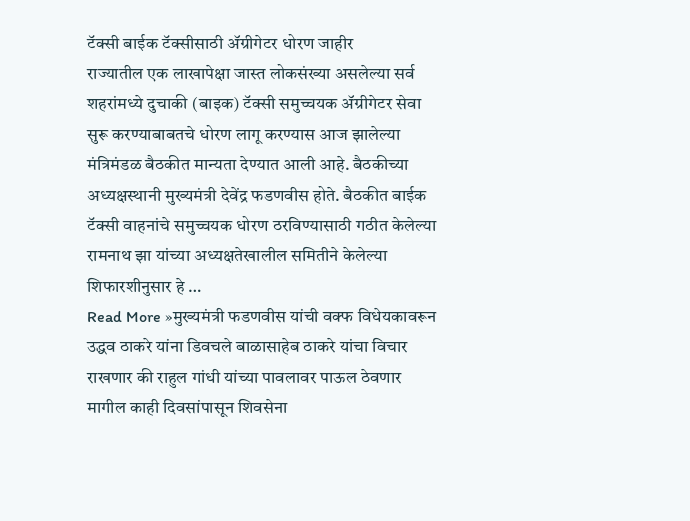टॅक्सी बाईक टॅक्सीसाठी ॲग्रीगेटर धोरण जाहीर
राज्यातील एक लाखापेक्षा जास्त लोकसंख्या असलेल्या सर्व शहरांमध्ये दुचाकी (बाइक) टॅक्सी समुच्चयक ॲग्रीगेटर सेवा सुरू करण्याबाबतचे धोरण लागू करण्यास आज झालेल्या मंत्रिमंडळ बैठकीत मान्यता देण्यात आली आहे. बैठकीच्या अध्यक्षस्थानी मुख्यमंत्री देवेंद्र फडणवीस होते. बैठकीत बाईक टॅक्सी वाहनांचे समुच्चयक धोरण ठरविण्यासाठी गठीत केलेल्या रामनाथ झा यांच्या अध्यक्षतेखालील समितीने केलेल्या शिफारशीनुसार हे …
Read More »मुख्यमंत्री फडणवीस यांची वक्फ विधेयकावरून उद्धव ठाकरे यांना डिवचले बाळासाहेब ठाकरे यांचा विचार राखणार की राहुल गांधी यांच्या पावलावर पाऊल ठेवणार
मागील काही दिवसांपासून शिवसेना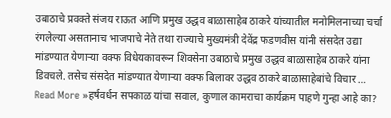उबाठाचे प्रवक्ते संजय राऊत आणि प्रमुख उद्धव बाळासाहेब ठाकरे यांच्यातील मनोमिलनाच्या चर्चा रंगलेल्या असतानाच भाजपाचे नेते तथा राज्याचे मुख्यमंत्री देवेंद्र फडणवीस यांनी संसदेत उद्या मांडण्यात येणाऱ्या वक्फ विधेयकावरून शिवसेना उबाठाचे प्रमुख उद्धव बाळासाहेब ठाकरे यांना डिवचले. तसेच संसदेत मांडण्यात येणाऱ्या वक्फ बिलावर उद्धव ठाकरे बाळासाहेबांचे विचार …
Read More »हर्षवर्धन सपकाळ यांचा सवाल, कुणाल कामराचा कार्यक्रम पाहणे गुन्हा आहे का?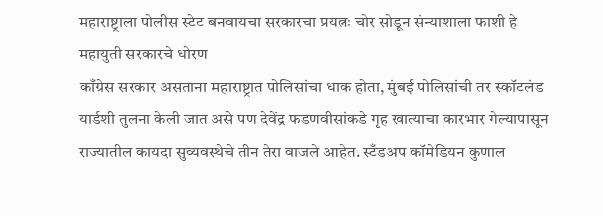महाराष्ट्राला पोलीस स्टेट बनवायचा सरकारचा प्रयत्नः चोर सोडून संन्याशाला फाशी हे महायुती सरकारचे धोरण
काँग्रेस सरकार असताना महाराष्ट्रात पोलिसांचा धाक होता, मुंबई पोलिसांची तर स्कॉटलंड यार्डशी तुलना केली जात असे पण देवेंद्र फडणवीसांकडे गृह खात्याचा कारभार गेल्यापासून राज्यातील कायदा सुव्यवस्थेचे तीन तेरा वाजले आहेत. स्टँडअप कॉमेडियन कुणाल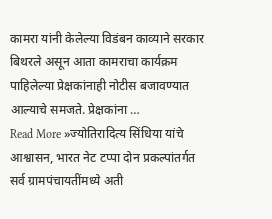कामरा यांनी केलेल्या विडंबन काव्याने सरकार बिथरले असून आता कामराचा कार्यक्रम पाहिलेल्या प्रेक्षकांनाही नोटीस बजावण्यात आल्याचे समजते. प्रेक्षकांना …
Read More »ज्योतिरादित्य सिंधिया यांचे आश्वासन, भारत नेट टप्पा दोन प्रकल्पांतर्गत सर्व ग्रामपंचायतींमध्ये अती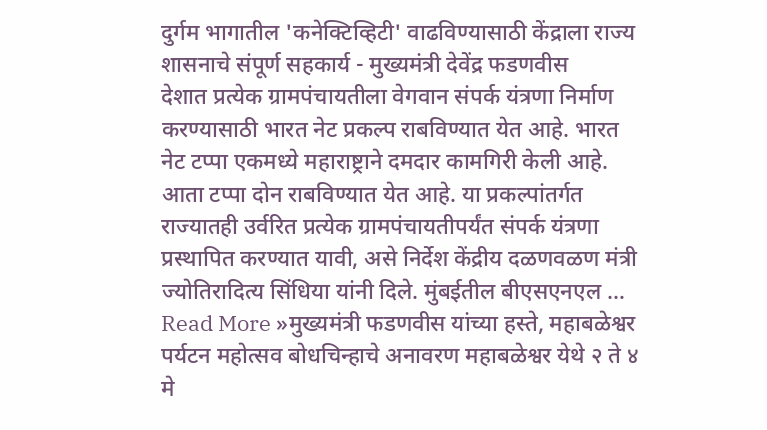दुर्गम भागातील 'कनेक्टिव्हिटी' वाढविण्यासाठी केंद्राला राज्य शासनाचे संपूर्ण सहकार्य - मुख्यमंत्री देवेंद्र फडणवीस
देशात प्रत्येक ग्रामपंचायतीला वेगवान संपर्क यंत्रणा निर्माण करण्यासाठी भारत नेट प्रकल्प राबविण्यात येत आहे. भारत नेट टप्पा एकमध्ये महाराष्ट्राने दमदार कामगिरी केली आहे. आता टप्पा दोन राबविण्यात येत आहे. या प्रकल्पांतर्गत राज्यातही उर्वरित प्रत्येक ग्रामपंचायतीपर्यंत संपर्क यंत्रणा प्रस्थापित करण्यात यावी, असे निर्देश केंद्रीय दळणवळण मंत्री ज्योतिरादित्य सिंधिया यांनी दिले. मुंबईतील बीएसएनएल …
Read More »मुख्यमंत्री फडणवीस यांच्या हस्ते, महाबळेश्वर पर्यटन महोत्सव बोधचिन्हाचे अनावरण महाबळेश्वर येथे २ ते ४ मे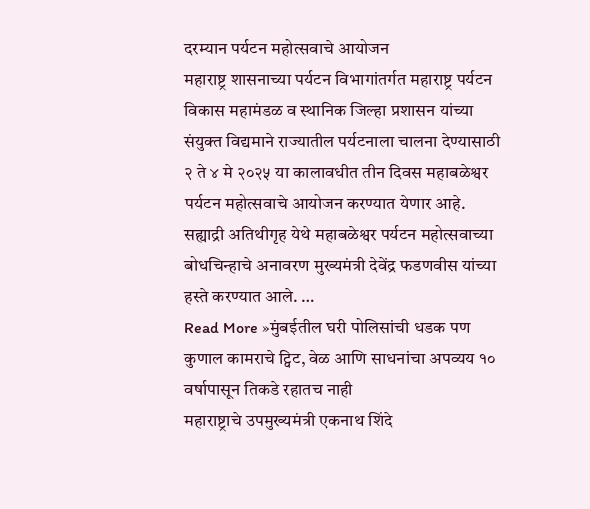दरम्यान पर्यटन महोत्सवाचे आयोजन
महाराष्ट्र शासनाच्या पर्यटन विभागांतर्गत महाराष्ट्र पर्यटन विकास महामंडळ व स्थानिक जिल्हा प्रशासन यांच्या संयुक्त विद्यमाने राज्यातील पर्यटनाला चालना देण्यासाठी २ ते ४ मे २०२५ या कालावधीत तीन दिवस महाबळेश्वर पर्यटन महोत्सवाचे आयोजन करण्यात येणार आहे. सह्याद्री अतिथीगृह येथे महाबळेश्वर पर्यटन महोत्सवाच्या बोधचिन्हाचे अनावरण मुख्यमंत्री देवेंद्र फडणवीस यांच्या हस्ते करण्यात आले. …
Read More »मुंबईतील घरी पोलिसांची धडक पण कुणाल कामराचे ट्विट, वेळ आणि साधनांचा अपव्यय १० वर्षापासून तिकडे रहातच नाही
महाराष्ट्राचे उपमुख्यमंत्री एकनाथ शिंदे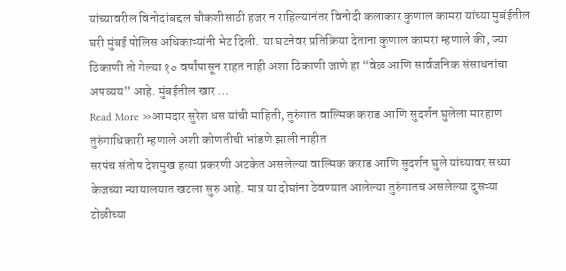यांच्यावरील विनोदांबद्दल चौकशीसाठी हजर न राहिल्यानंतर विनोदी कलाकार कुणाल कामरा यांच्या मुबंईतील घरी मुंबई पोलिस अधिकाऱ्यांनी भेट दिली. या घटनेवर प्रतिक्रिया देताना कुणाल कामरा म्हणाले की, ज्या ठिकाणी तो गेल्या १० वर्षांपासून राहत नाही अशा ठिकाणी जाणे हा “वेळ आणि सार्वजनिक संसाधनांचा अपव्यय” आहे. मुंबईतील खार …
Read More »आमदार सुरेश धस यांची माहिती, तुरुंगात वाल्मिक कराड आणि सुदर्शन घुलेला मारहाण तुरुंगाधिकारी म्हणाले अशी कोणतीची भांडणे झाली नाहीत
सरपंच संतोष देशमुख हत्या प्रकरणी अटकेत असलेल्या वाल्मिक कराड आणि सुदर्शन घुले यांच्यावर सध्या केजच्या न्यायालयात खटला सुरु आहे. मात्र या दोघांना ठेवण्यात आलेल्या तुरुंगातच असलेल्या दुसऱ्या टोळीच्या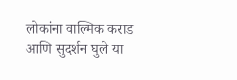लोकांना वाल्मिक कराड आणि सुदर्शन घुले या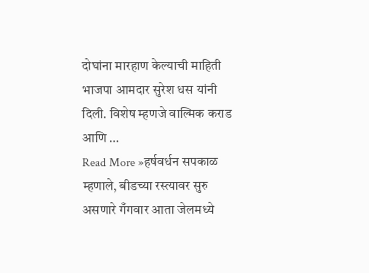दोघांना मारहाण केल्याची माहिती भाजपा आमदार सुरेश धस यांनी दिली. विशेष म्हणजे वाल्मिक कराड आणि …
Read More »हर्षवर्धन सपकाळ म्हणाले, बीडच्या रस्त्यावर सुरु असणारे गँगवार आता जेलमध्ये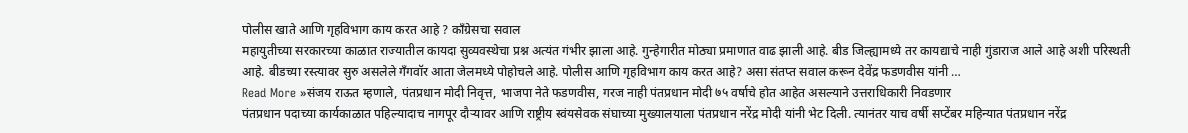पोलीस खाते आणि गृहविभाग काय करत आहे ? काँग्रेसचा सवाल
महायुतीच्या सरकारच्या काळात राज्यातील कायदा सुव्यवस्थेचा प्रश्न अत्यंत गंभीर झाला आहे. गुन्हेगारीत मोठ्या प्रमाणात वाढ झाली आहे. बीड जिल्ह्यामध्ये तर कायद्याचे नाही गुंडाराज आले आहे अशी परिस्थती आहे. बीडच्या रस्त्यावर सुरु असलेले गँगवॉर आता जेलमध्ये पोहोचले आहे. पोलीस आणि गृहविभाग काय करत आहे? असा संतप्त सवाल करून देवेंद्र फडणवीस यांनी …
Read More »संजय राऊत म्हणाले, पंतप्रधान मोदी निवृत्त, भाजपा नेते फडणवीस, गरज नाही पंतप्रधान मोदी ७५ वर्षाचे होत आहेत असल्याने उत्तराधिकारी निवडणार
पंतप्रधान पदाच्या कार्यकाळात पहिल्यादाच नागपूर दौऱ्यावर आणि राष्ट्रीय स्वंयसेवक संघाच्या मुख्यालयाला पंतप्रधान नरेंद्र मोदी यांनी भेट दिली. त्यानंतर याच वर्षी सप्टेंबर महिन्यात पंतप्रधान नरेंद्र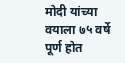मोदी यांच्या वयाला ७५ वर्षे पूर्ण होत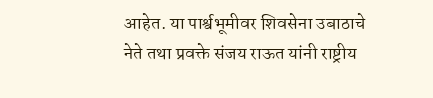आहेत. या पार्श्वभूमीवर शिवसेना उबाठाचे नेते तथा प्रवक्ते संजय राऊत यांनी राष्ट्रीय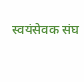स्वयंसेवक संघ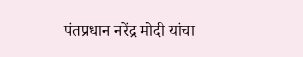पंतप्रधान नरेंद्र मोदी यांचा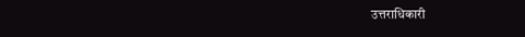उत्तराधिकारी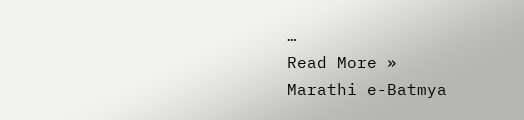…
Read More »
Marathi e-Batmya